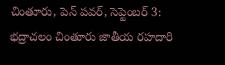చింతూరు, పెన్ పవర్, సెప్టెంబర్ 3:
భద్రాచలం చింతూరు జాతీయ రహదారి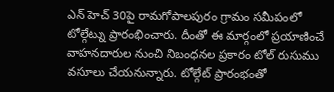ఎన్ హెచ్ 30పై రామగోపాలపురం గ్రామం సమీపంలో టోల్గేట్ను ప్రారంభించారు. దీంతో ఈ మార్గంలో ప్రయాణించే వాహనదారుల నుంచి నిబంధనల ప్రకారం టోల్ రుసుము వసూలు చేయనున్నారు. టోల్గేట్ ప్రారంభంతో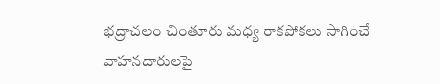భద్రాచలం చింతూరు మధ్య రాకపోకలు సాగించే వాహనదారులపై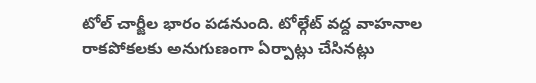టోల్ చార్జీల భారం పడనుంది. టోల్గేట్ వద్ద వాహనాల రాకపోకలకు అనుగుణంగా ఏర్పాట్లు చేసినట్లు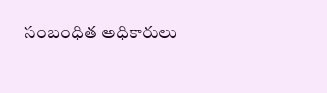సంబంధిత అధికారులు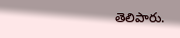తెలిపారు.